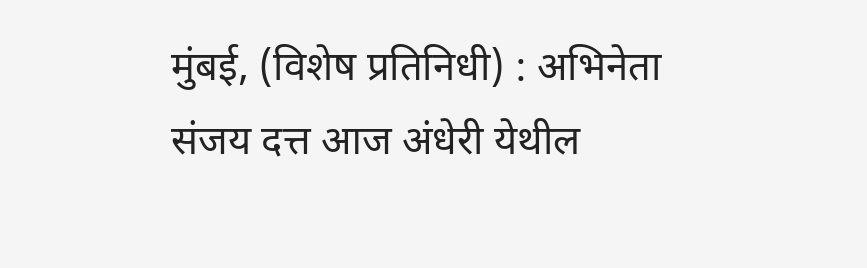मुंबई, (विशेष प्रतिनिधी) : अभिनेता संजय दत्त आज अंधेरी येथील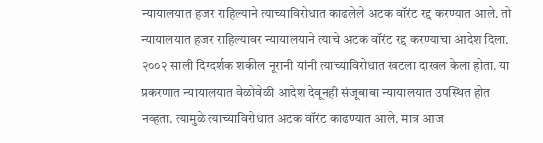न्यायालयात हजर राहिल्याने त्याच्याविरोधात काढलेले अटक वॉरंट रद्द करण्यात आले. तो न्यायालयात हजर राहिल्यावर न्यायालयाने त्याचे अटक वॉरंट रद्द करण्याचा आदेश दिला.
२००२ साली दिग्दर्शक शकील नूरानी यांनी त्याच्याविरोधात खटला दाखल केला होता. या प्रकरणात न्यायालयात वेळोवेळी आदेश देवूनही संजूबाबा न्यायालयात उपस्थित होत नव्हता. त्यामुळे त्याच्याविरोधात अटक वॉरंट काढण्यात आले. मात्र आज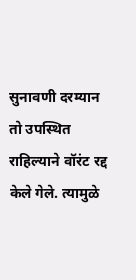सुनावणी दरम्यान तो उपस्थित राहिल्याने वॉरंट रद्द केले गेले. त्यामुळे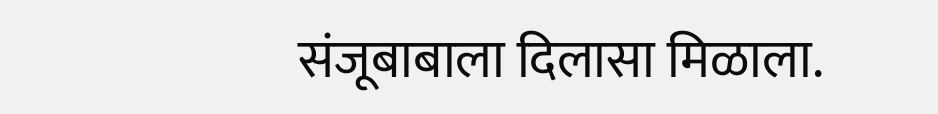संजूबाबाला दिलासा मिळाला.